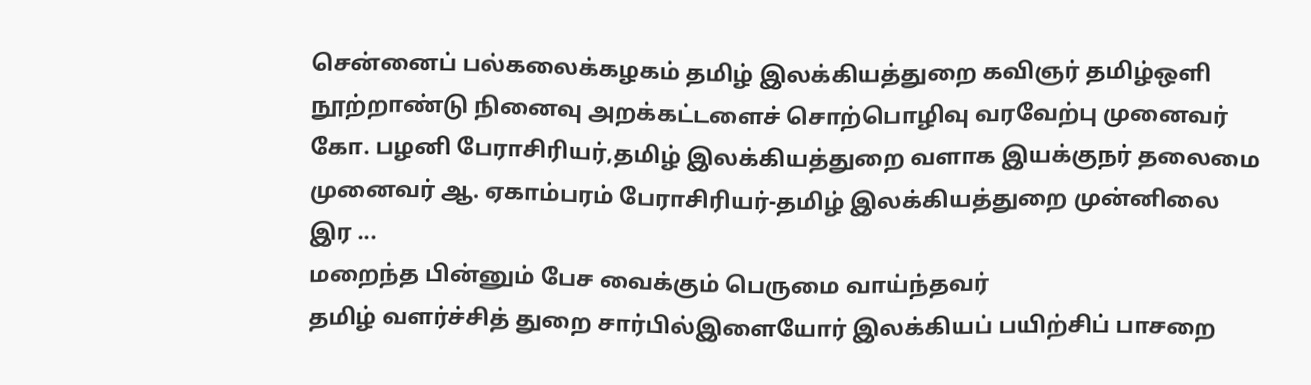சென்னைப் பல்கலைக்கழகம் தமிழ் இலக்கியத்துறை கவிஞர் தமிழ்ஒளி நூற்றாண்டு நினைவு அறக்கட்டளைச் சொற்பொழிவு வரவேற்பு முனைவர் கோ. பழனி பேராசிரியர்,தமிழ் இலக்கியத்துறை வளாக இயக்குநர் தலைமை முனைவர் ஆ. ஏகாம்பரம் பேராசிரியர்-தமிழ் இலக்கியத்துறை முன்னிலை இர ...
மறைந்த பின்னும் பேச வைக்கும் பெருமை வாய்ந்தவர்
தமிழ் வளர்ச்சித் துறை சார்பில்இளையோர் இலக்கியப் பயிற்சிப் பாசறை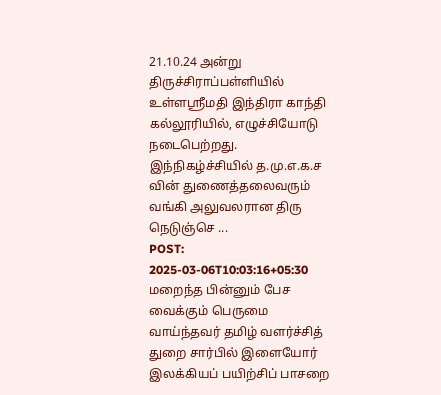21.10.24 அன்று திருச்சிராப்பள்ளியில் உள்ளஸ்ரீமதி இந்திரா காந்தி கல்லூரியில், எழுச்சியோடு நடைபெற்றது. இந்நிகழ்ச்சியில் த.மு.எ.க.ச வின் துணைத்தலைவரும் வங்கி அலுவலரான திரு நெடுஞ்செ ...
POST: 2025-03-06T10:03:16+05:30
மறைந்த பின்னும் பேச வைக்கும் பெருமை வாய்ந்தவர் தமிழ் வளர்ச்சித் துறை சார்பில் இளையோர் இலக்கியப் பயிற்சிப் பாசறை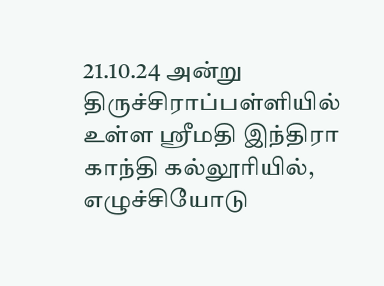21.10.24 அன்று திருச்சிராப்பள்ளியில் உள்ள ஸ்ரீமதி இந்திரா காந்தி கல்லூரியில், எழுச்சியோடு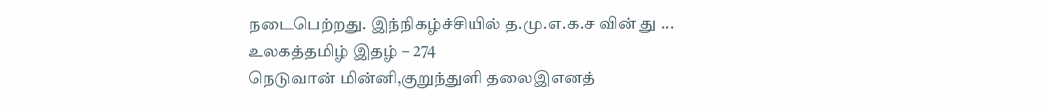நடைபெற்றது. இந்நிகழ்ச்சியில் த.மு.எ.க.ச வின் து ...
உலகத்தமிழ் இதழ் – 274
நெடுவான் மின்னி,குறுந்துளி தலைஇஎனத்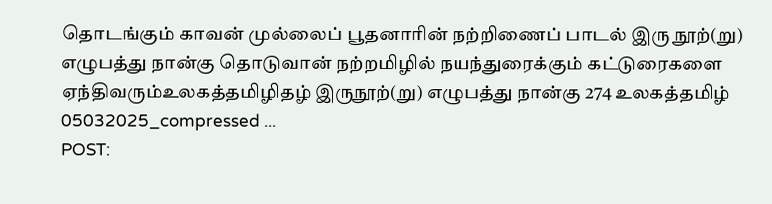தொடங்கும் காவன் முல்லைப் பூதனாரின் நற்றிணைப் பாடல் இரு நூற்(று) எழுபத்து நான்கு தொடுவான் நற்றமிழில் நயந்துரைக்கும் கட்டுரைகளை ஏந்திவரும்உலகத்தமிழிதழ் இருநூற்(று) எழுபத்து நான்கு 274 உலகத்தமிழ் 05032025_compressed ...
POST: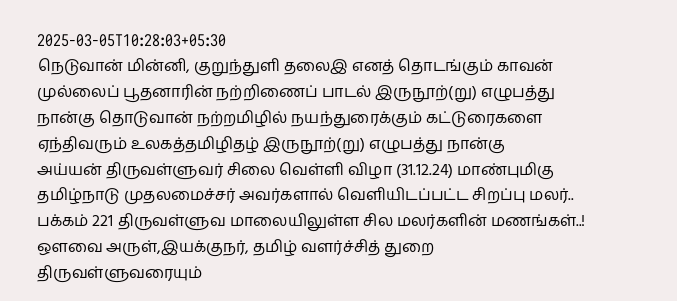2025-03-05T10:28:03+05:30
நெடுவான் மின்னி, குறுந்துளி தலைஇ எனத் தொடங்கும் காவன் முல்லைப் பூதனாரின் நற்றிணைப் பாடல் இருநூற்(று) எழுபத்து நான்கு தொடுவான் நற்றமிழில் நயந்துரைக்கும் கட்டுரைகளை ஏந்திவரும் உலகத்தமிழிதழ் இருநூற்(று) எழுபத்து நான்கு
அய்யன் திருவள்ளுவர் சிலை வெள்ளி விழா (31.12.24) மாண்புமிகு தமிழ்நாடு முதலமைச்சர் அவர்களால் வெளியிடப்பட்ட சிறப்பு மலர்..
பக்கம் 221 திருவள்ளுவ மாலையிலுள்ள சில மலர்களின் மணங்கள்..! ஔவை அருள்,இயக்குநர், தமிழ் வளர்ச்சித் துறை திருவள்ளுவரையும்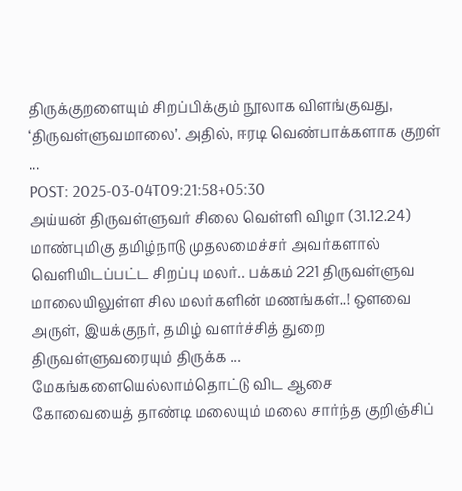திருக்குறளையும் சிறப்பிக்கும் நூலாக விளங்குவது, ‘திருவள்ளுவமாலை’. அதில், ஈரடி வெண்பாக்களாக குறள் ...
POST: 2025-03-04T09:21:58+05:30
அய்யன் திருவள்ளுவர் சிலை வெள்ளி விழா (31.12.24) மாண்புமிகு தமிழ்நாடு முதலமைச்சர் அவர்களால் வெளியிடப்பட்ட சிறப்பு மலர்.. பக்கம் 221 திருவள்ளுவ மாலையிலுள்ள சில மலர்களின் மணங்கள்..! ஔவை அருள், இயக்குநர், தமிழ் வளர்ச்சித் துறை திருவள்ளுவரையும் திருக்க ...
மேகங்களையெல்லாம்தொட்டு விட ஆசை
கோவையைத் தாண்டி மலையும் மலை சார்ந்த குறிஞ்சிப்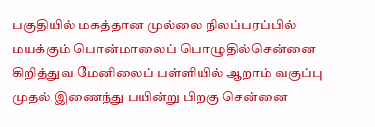பகுதியில் மகத்தான முல்லை நிலப்பரப்பில் மயக்கும் பொன்மாலைப் பொழுதில்சென்னை கிறித்துவ மேனிலைப் பள்ளியில் ஆறாம் வகுப்பு முதல் இணைந்து பயின்று பிறகு சென்னை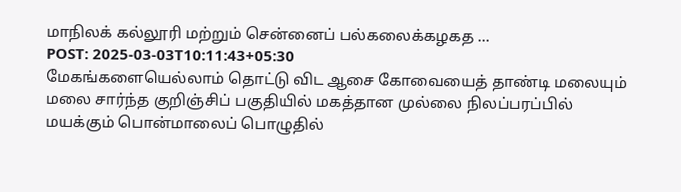மாநிலக் கல்லூரி மற்றும் சென்னைப் பல்கலைக்கழகத ...
POST: 2025-03-03T10:11:43+05:30
மேகங்களையெல்லாம் தொட்டு விட ஆசை கோவையைத் தாண்டி மலையும் மலை சார்ந்த குறிஞ்சிப் பகுதியில் மகத்தான முல்லை நிலப்பரப்பில் மயக்கும் பொன்மாலைப் பொழுதில்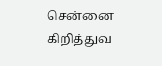சென்னை கிறித்துவ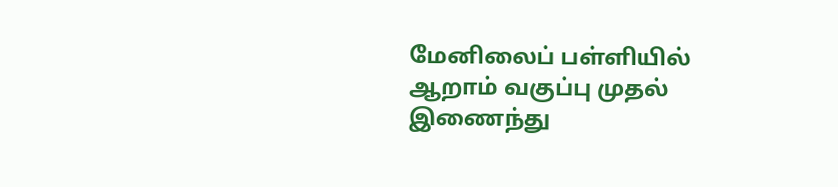மேனிலைப் பள்ளியில் ஆறாம் வகுப்பு முதல் இணைந்து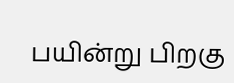பயின்று பிறகு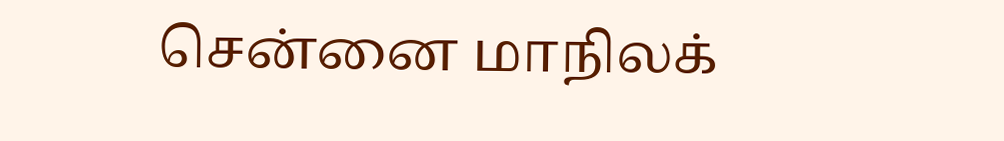சென்னை மாநிலக்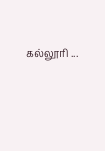கல்லூரி ...